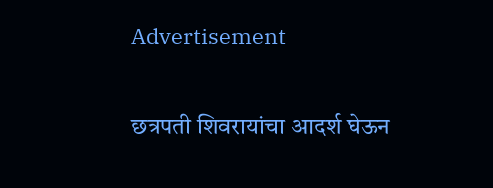Advertisement

छत्रपती शिवरायांचा आदर्श घेऊन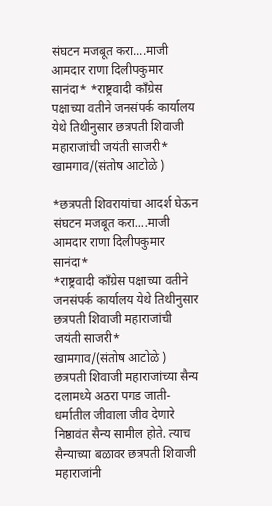संघटन मजबूत करा....माजी आमदार राणा दिलीपकुमार सानंदा* *राष्ट्रवादी काँग्रेस पक्षाच्या वतीने जनसंपर्क कार्यालय येथे तिथीनुसार छत्रपती शिवाजी महाराजांची जयंती साजरी* खामगाव/(संतोष आटोळे )

*छत्रपती शिवरायांचा आदर्श घेऊन संघटन मजबूत करा....माजी आमदार राणा दिलीपकुमार सानंदा*
*राष्ट्रवादी काँग्रेस पक्षाच्या वतीने जनसंपर्क कार्यालय येथे तिथीनुसार  छत्रपती शिवाजी महाराजांची जयंती साजरी*
खामगाव/(संतोष आटोळे )          छत्रपती शिवाजी महाराजांच्या सैन्य दलामध्ये अठरा पगड जाती-धर्मातील जीवाला जीव देणारे निष्ठावंत सैन्य सामील होते. त्याच सैन्याच्या बळावर छत्रपती शिवाजी महाराजांनी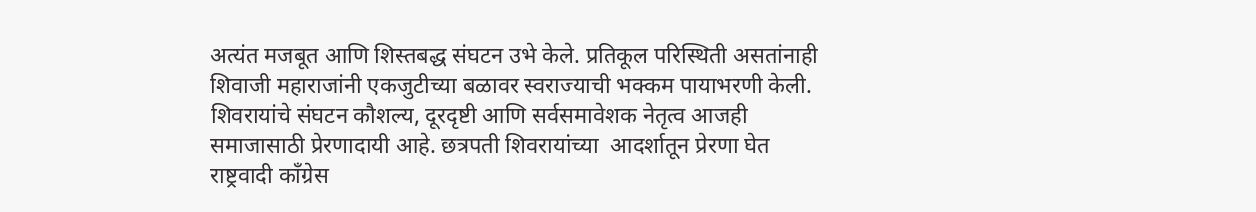अत्यंत मजबूत आणि शिस्तबद्ध संघटन उभे केले. प्रतिकूल परिस्थिती असतांनाही शिवाजी महाराजांनी एकजुटीच्या बळावर स्वराज्याची भक्कम पायाभरणी केली. शिवरायांचे संघटन कौशल्य, दूरदृष्टी आणि सर्वसमावेशक नेतृत्व आजही समाजासाठी प्रेरणादायी आहे. छत्रपती शिवरायांच्या  आदर्शातून प्रेरणा घेत राष्ट्रवादी काँग्रेस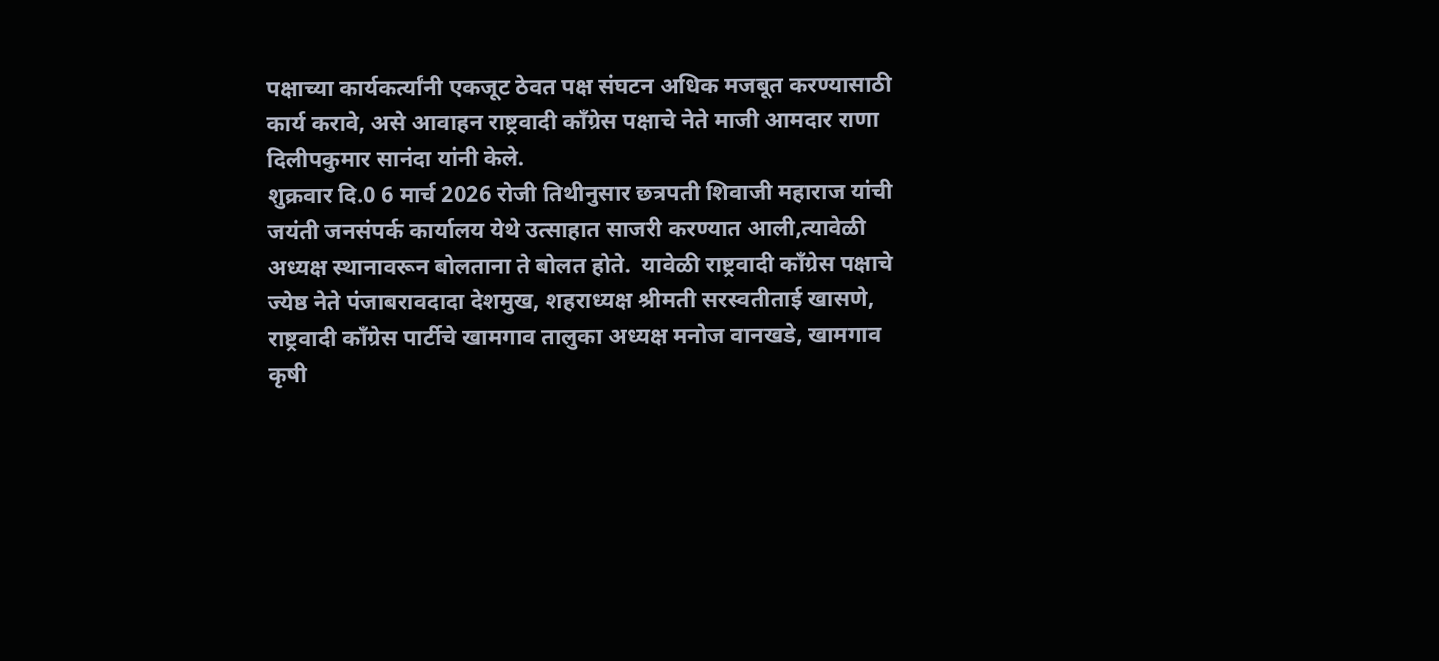पक्षाच्या कार्यकर्त्यांनी एकजूट ठेवत पक्ष संघटन अधिक मजबूत करण्यासाठी कार्य करावे, असे आवाहन राष्ट्रवादी काँग्रेस पक्षाचे नेते माजी आमदार राणा दिलीपकुमार सानंदा यांनी केले.
शुक्रवार दि.0 6 मार्च 2026 रोजी तिथीनुसार छत्रपती शिवाजी महाराज यांची जयंती जनसंपर्क कार्यालय येथे उत्साहात साजरी करण्यात आली,त्यावेळी अध्यक्ष स्थानावरून बोलताना ते बोलत होते.  यावेळी राष्ट्रवादी काँग्रेस पक्षाचे ज्येष्ठ नेते पंजाबरावदादा देशमुख, शहराध्यक्ष श्रीमती सरस्वतीताई खासणे, राष्ट्रवादी काँग्रेस पार्टीचे खामगाव तालुका अध्यक्ष मनोज वानखडे, खामगाव कृषी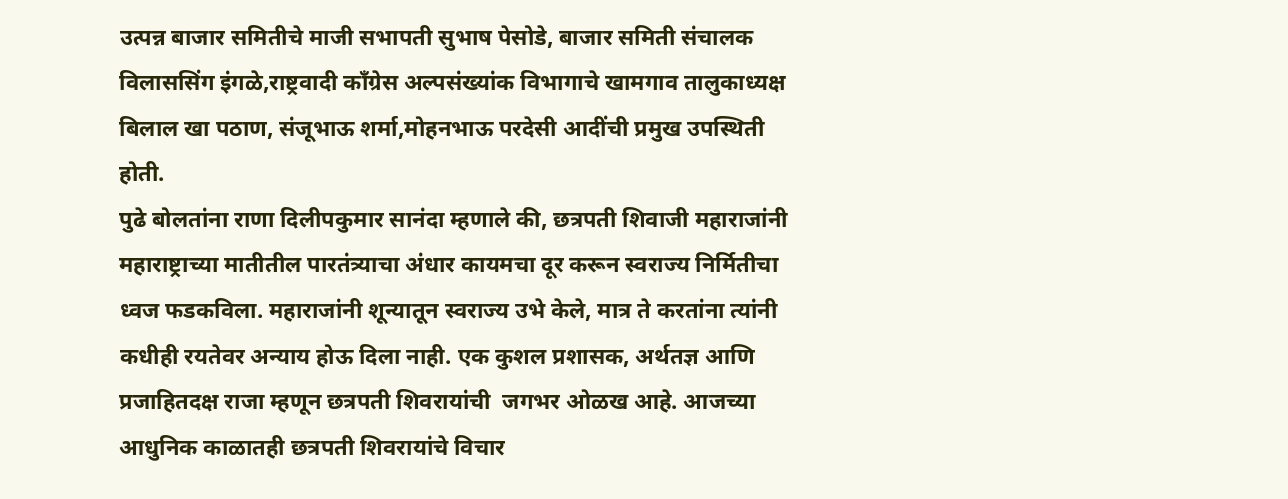उत्पन्न बाजार समितीचे माजी सभापती सुभाष पेसोडे, बाजार समिती संचालक विलाससिंग इंगळे,राष्ट्रवादी काँग्रेस अल्पसंख्यांक विभागाचे खामगाव तालुकाध्यक्ष बिलाल खा पठाण, संजूभाऊ शर्मा,मोहनभाऊ परदेसी आदींची प्रमुख उपस्थिती होती.
पुढे बोलतांना राणा दिलीपकुमार सानंदा म्हणाले की, छत्रपती शिवाजी महाराजांनी महाराष्ट्राच्या मातीतील पारतंत्र्याचा अंधार कायमचा दूर करून स्वराज्य निर्मितीचा ध्वज फडकविला. महाराजांनी शून्यातून स्वराज्य उभे केले, मात्र ते करतांना त्यांनी कधीही रयतेवर अन्याय होऊ दिला नाही. एक कुशल प्रशासक, अर्थतज्ञ आणि प्रजाहितदक्ष राजा म्हणून छत्रपती शिवरायांची  जगभर ओळख आहे. आजच्या आधुनिक काळातही छत्रपती शिवरायांचे विचार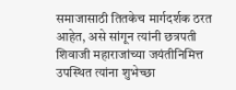समाजासाठी तितकेच मार्गदर्शक ठरत आहेत, असे सांगून त्यांनी छत्रपती शिवाजी महाराजांच्या जयंतीनिमित्त उपस्थित त्यांना शुभेच्छा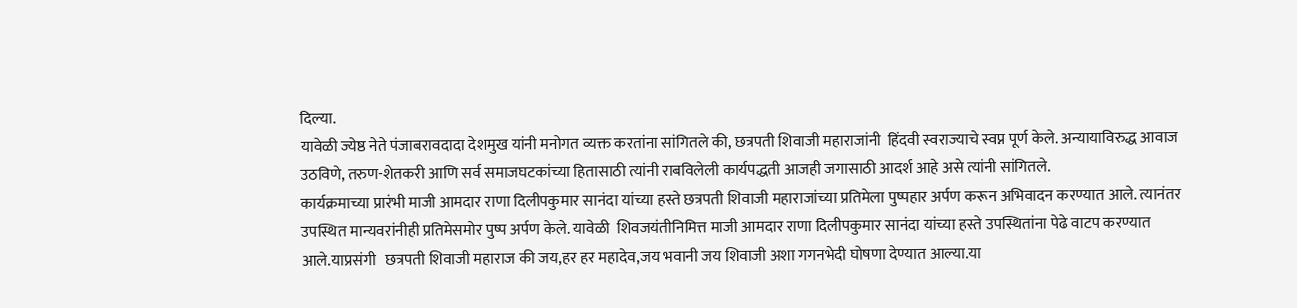दिल्या.
यावेळी ज्येष्ठ नेते पंजाबरावदादा देशमुख यांनी मनोगत व्यक्त करतांना सांगितले की, छत्रपती शिवाजी महाराजांनी  हिंदवी स्वराज्याचे स्वप्न पूर्ण केले. अन्यायाविरुद्ध आवाज उठविणे, तरुण-शेतकरी आणि सर्व समाजघटकांच्या हितासाठी त्यांनी राबविलेली कार्यपद्धती आजही जगासाठी आदर्श आहे असे त्यांनी सांगितले.
कार्यक्रमाच्या प्रारंभी माजी आमदार राणा दिलीपकुमार सानंदा यांच्या हस्ते छत्रपती शिवाजी महाराजांच्या प्रतिमेला पुष्पहार अर्पण करून अभिवादन करण्यात आले. त्यानंतर उपस्थित मान्यवरांनीही प्रतिमेसमोर पुष्प अर्पण केले. यावेळी  शिवजयंतीनिमित्त माजी आमदार राणा दिलीपकुमार सानंदा यांच्या हस्ते उपस्थितांना पेढे वाटप करण्यात आले.याप्रसंगी   छत्रपती शिवाजी महाराज की जय,हर हर महादेव,जय भवानी जय शिवाजी अशा गगनभेदी घोषणा देण्यात आल्या.या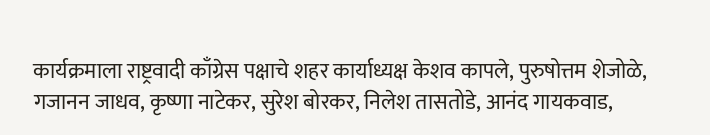कार्यक्रमाला राष्ट्रवादी काँग्रेस पक्षाचे शहर कार्याध्यक्ष केशव कापले, पुरुषोत्तम शेजोळे, गजानन जाधव, कृष्णा नाटेकर, सुरेश बोरकर, निलेश तासतोडे, आनंद गायकवाड,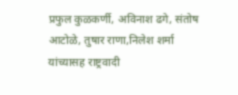प्रफुल कुळकर्णी, अविनाश ढगे, संतोष आटोळे, तुषार राणा,निलेश शर्मा यांच्यासह राष्ट्रवादी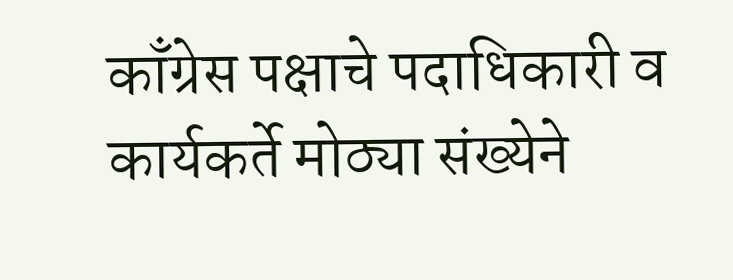काँग्रेस पक्षाचे पदाधिकारी व कार्यकर्ते मोठ्या संख्येने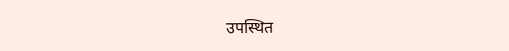उपस्थित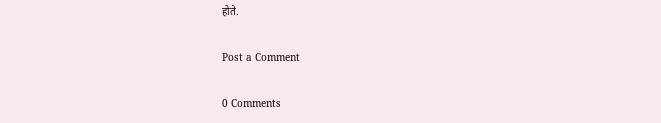होते.

Post a Comment

0 Comments